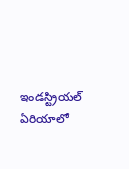ఇండస్ట్రియల్ ఏరియాలో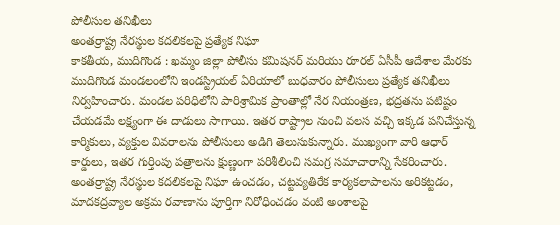పోలీసుల తనిఖీలు
అంతర్రాష్ట్ర నేరస్థుల కదలికలపై ప్రత్యేక నిఘా
కాకతీయ, ముదిగొండ : ఖమ్మం జిల్లా పోలీసు కమిషనర్ మరియు రూరల్ ఏసీపీ ఆదేశాల మేరకు ముదిగొండ మండలంలోని ఇండస్ట్రియల్ ఏరియాలో బుధవారం పోలీసులు ప్రత్యేక తనిఖీలు నిర్వహించారు. మండల పరిధిలోని పారిశ్రామిక ప్రాంతాల్లో నేర నియంత్రణ, భద్రతను పటిష్టం చేయడమే లక్ష్యంగా ఈ దాడులు సాగాయి. ఇతర రాష్ట్రాల నుంచి వలస వచ్చి ఇక్కడ పనిచేస్తున్న కార్మికులు, వ్యక్తుల వివరాలను పోలీసులు అడిగి తెలుసుకున్నారు. ముఖ్యంగా వారి ఆధార్ కార్డులు, ఇతర గుర్తింపు పత్రాలను క్షుణ్ణంగా పరిశీలించి సమగ్ర సమాచారాన్ని సేకరించారు. అంతర్రాష్ట్ర నేరస్థుల కదలికలపై నిఘా ఉంచడం, చట్టవ్యతిరేక కార్యకలాపాలను అరికట్టడం, మాదకద్రవ్యాల అక్రమ రవాణాను పూర్తిగా నిరోధించడం వంటి అంశాలపై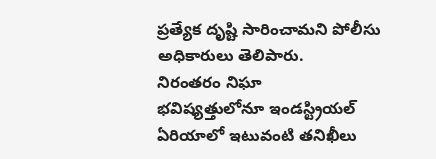ప్రత్యేక దృష్టి సారించామని పోలీసు అధికారులు తెలిపారు.
నిరంతరం నిఘా
భవిష్యత్తులోనూ ఇండస్ట్రియల్ ఏరియాలో ఇటువంటి తనిఖీలు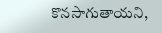కొనసాగుతాయని,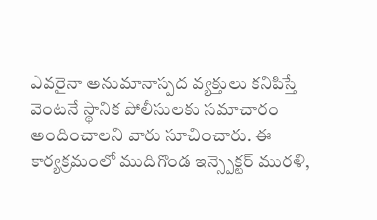ఎవరైనా అనుమానాస్పద వ్యక్తులు కనిపిస్తే వెంటనే స్థానిక పోలీసులకు సమాచారం అందించాలని వారు సూచించారు. ఈ కార్యక్రమంలో ముదిగొండ ఇన్స్పెక్టర్ మురళి,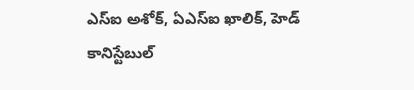ఎస్ఐ అశోక్, ఏఎస్ఐ ఖాలిక్, హెడ్ కానిస్టేబుల్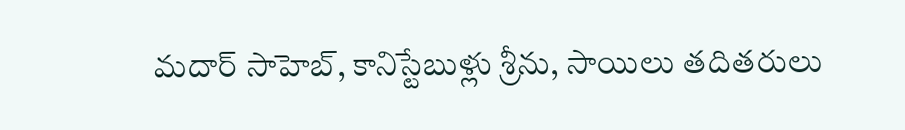మదార్ సాహెబ్, కానిస్టేబుళ్లు శ్రీను, సాయిలు తదితరులు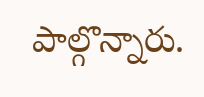పాల్గొన్నారు.